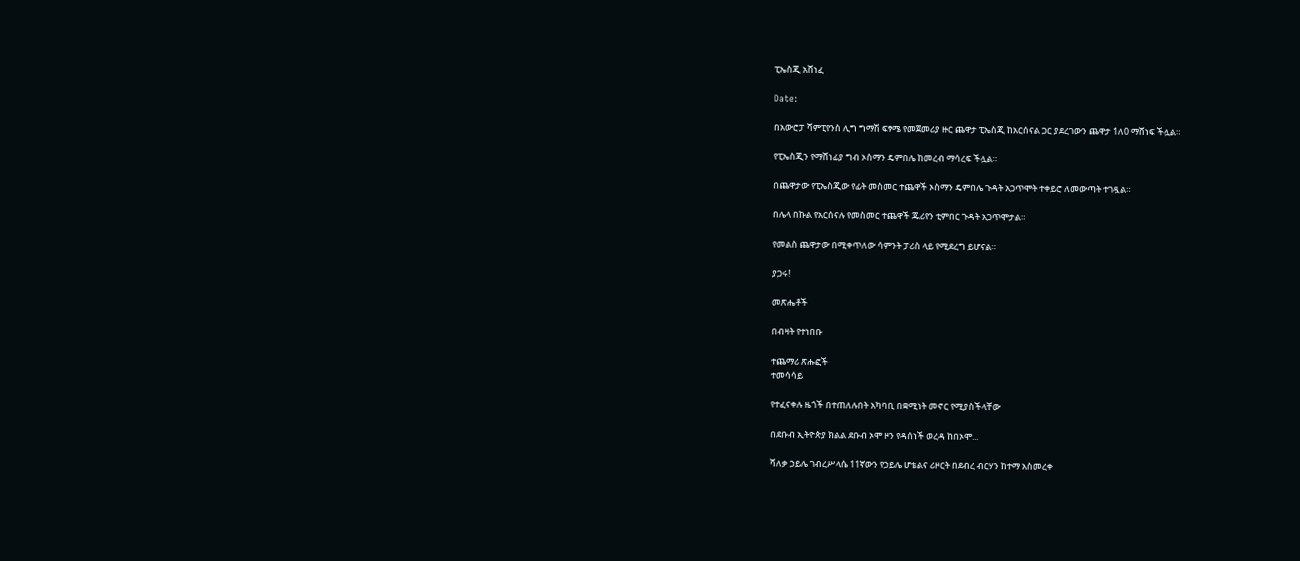ፒኤስጂ አሸነፈ

Date:

በአውሮፓ ሻምፒየንስ ሊግ ግማሽ ፍፃሜ የመጀመሪያ ዙር ጨዋታ ፒኤስጂ ከአርሰናል ጋር ያደረገውን ጨዋታ 1ለ0 ማሸነፍ ችሏል።

የፒኤስጂን የማሸነፊያ ግብ ኦስማን ዴምበሌ ከመረብ ማሳረፍ ችሏል።

በጨዋታው የፒኤስጂው የፊት መስመር ተጨዋች ኦስማን ዴምበሌ ጉዳት አጋጥሞት ተቀይሮ ለመውጣት ተገዷል።

በሌላ በኩል የአርሰናሉ የመስመር ተጨዋች ጁሪየን ቲምበር ጉዳት አጋጥሞታል።

የመልስ ጨዋታው በሚቀጥለው ሳምንት ፓሪስ ላይ የሚደረግ ይሆናል።

ያጋሩ!

መጽሔቶች

በብዛት የተነበቡ

ተጨማሪ ጽሑፎች
ተመሳሳይ

የተፈናቀሉ ዜጎች በተጠለሉበት አካባቢ በቋሚነት መኖር የሚያስችላቸው

በደቡብ ኢትዮጵያ ክልል ደቡብ ኦሞ ዞን የዳሰነች ወረዳ ከበኦሞ...

ሻለቃ ኃይሌ ገብረሥላሴ 11ኛውን የኃይሌ ሆቴልና ሪዞርት በደብረ ብርሃን ከተማ አስመረቀ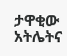ታዋቂው አትሌትና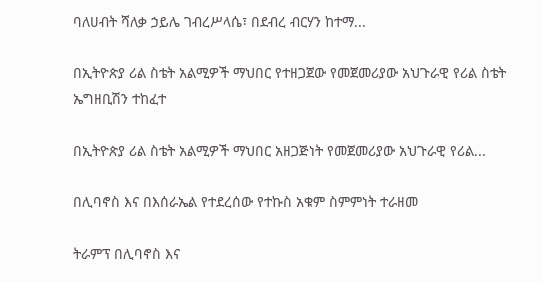ባለሀብት ሻለቃ ኃይሌ ገብረሥላሴ፣ በደብረ ብርሃን ከተማ...

በኢትዮጵያ ሪል ስቴት አልሚዎች ማህበር የተዘጋጀው የመጀመሪያው አህጉራዊ የሪል ስቴት ኤግዘቢሽን ተከፈተ

በኢትዮጵያ ሪል ስቴት አልሚዎች ማህበር አዘጋጅነት የመጀመሪያው አህጉራዊ የሪል...

በሊባኖስ እና በእሰራኤል የተደረሰው የተኩስ አቁም ስምምነት ተራዘመ

ትራምፕ በሊባኖስ እና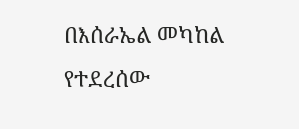በእሰራኤል መካከል የተደረሰው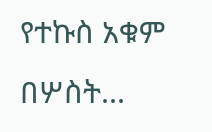የተኩስ አቁም በሦስት...